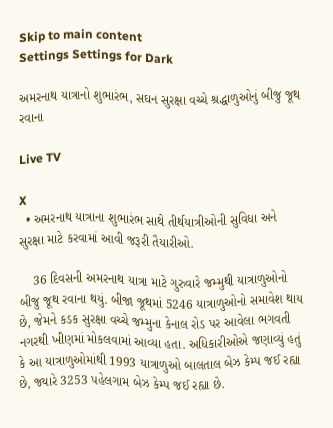Skip to main content
Settings Settings for Dark

અમરનાથ યાત્રાનો શુભારંભ, સઘન સુરક્ષા વચ્ચે શ્રદ્ધાળુઓનું બીજુ જૂથ રવાના

Live TV

X
  • અમરનાથ યાત્રાના શુભારંભ સાથે તીર્થયાત્રીઓની સુવિધા અને સુરક્ષા માટે કરવામાં આવી જરૂરી તૈયારીઓ.

    36 દિવસની અમરનાથ યાત્રા માટે ગુરુવારે જમ્મુથી યાત્રાળુઓનો બીજુ જૂથ રવાના થયું. બીજા જૂથમાં 5246 યાત્રાળુઓનો સમાવેશ થાય છે, જેમને કડક સુરક્ષા વચ્ચે જમ્મુના કેનાલ રોડ પર આવેલા ભગવતી નગરથી ખીણમાં મોકલવામાં આવ્યા હતા. અધિકારીઓએ જણાવ્યું હતું કે આ યાત્રાળુઓમાંથી 1993 યાત્રાળુઓ બાલતાલ બેઝ કેમ્પ જઈ રહ્યા છે, જ્યારે 3253 પહેલગામ બેઝ કેમ્પ જઈ રહ્યા છે.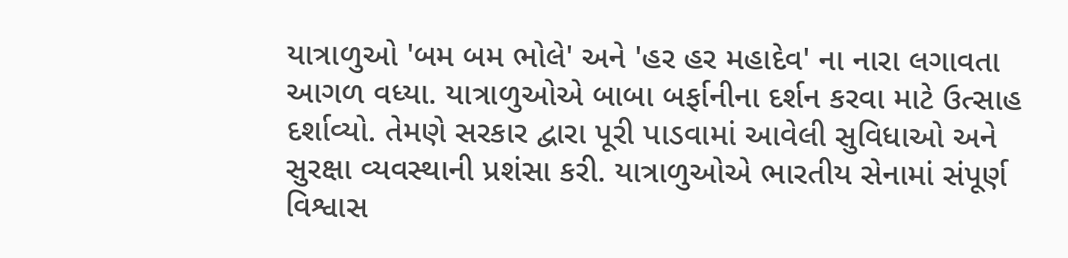યાત્રાળુઓ 'બમ બમ ભોલે' અને 'હર હર મહાદેવ' ના નારા લગાવતા આગળ વધ્યા. યાત્રાળુઓએ બાબા બર્ફાનીના દર્શન કરવા માટે ઉત્સાહ દર્શાવ્યો. તેમણે સરકાર દ્વારા પૂરી પાડવામાં આવેલી સુવિધાઓ અને સુરક્ષા વ્યવસ્થાની પ્રશંસા કરી. યાત્રાળુઓએ ભારતીય સેનામાં સંપૂર્ણ વિશ્વાસ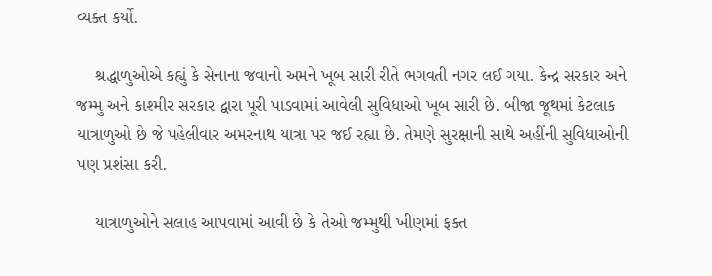વ્યક્ત કર્યો.

    શ્રદ્ધાળુઓએ કહ્યું કે સેનાના જવાનો અમને ખૂબ સારી રીતે ભગવતી નગર લઈ ગયા. કેન્દ્ર સરકાર અને જમ્મુ અને કાશ્મીર સરકાર દ્વારા પૂરી પાડવામાં આવેલી સુવિધાઓ ખૂબ સારી છે. બીજા જૂથમાં કેટલાક યાત્રાળુઓ છે જે પહેલીવાર અમરનાથ યાત્રા પર જઈ રહ્યા છે. તેમણે સુરક્ષાની સાથે અહીંની સુવિધાઓની પણ પ્રશંસા કરી.

    યાત્રાળુઓને સલાહ આપવામાં આવી છે કે તેઓ જમ્મુથી ખીણમાં ફક્ત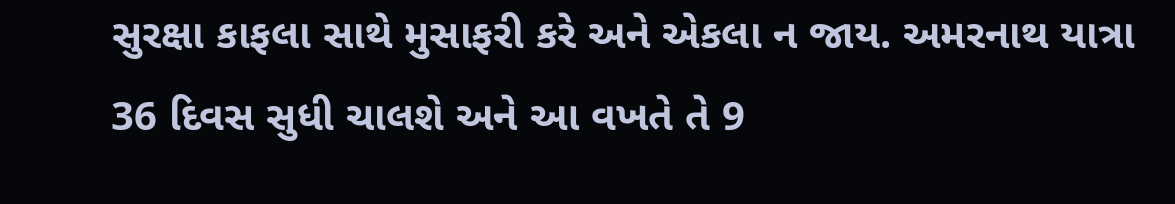સુરક્ષા કાફલા સાથે મુસાફરી કરે અને એકલા ન જાય. અમરનાથ યાત્રા 36 દિવસ સુધી ચાલશે અને આ વખતે તે 9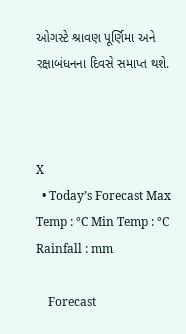ઓગસ્ટે શ્રાવણ પૂર્ણિમા અને રક્ષાબંધનના દિવસે સમાપ્ત થશે.



X
  • Today’s Forecast Max Temp : °C Min Temp : °C Rainfall : mm

    Forecast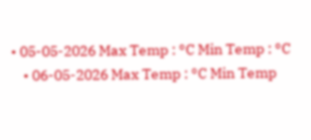• 05-05-2026 Max Temp : °C Min Temp : °C
    • 06-05-2026 Max Temp : °C Min Temp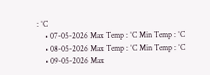: °C
    • 07-05-2026 Max Temp : °C Min Temp : °C
    • 08-05-2026 Max Temp : °C Min Temp : °C
    • 09-05-2026 Max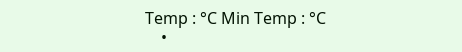Temp : °C Min Temp : °C
    •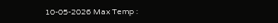10-05-2026 Max Temp :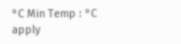°C Min Temp : °C
apply